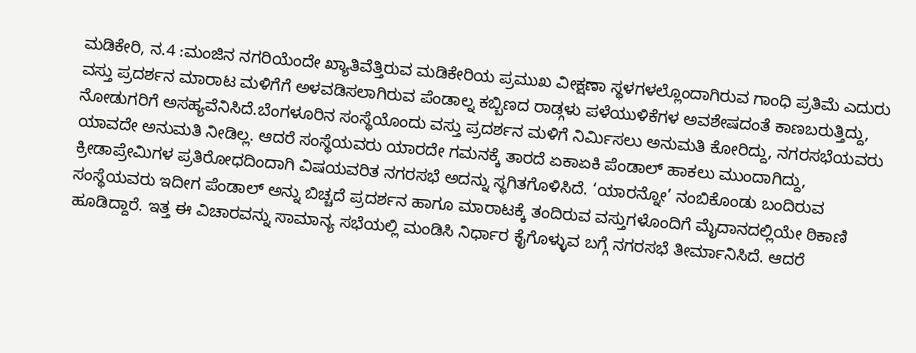ಮಡಿಕೇರಿ, ನ.4 :ಮಂಜಿನ ನಗರಿಯೆಂದೇ ಖ್ಯಾತಿವೆತ್ತಿರುವ ಮಡಿಕೇರಿಯ ಪ್ರಮುಖ ವೀಕ್ಷಣಾ ಸ್ಥಳಗಳಲ್ಲೊಂದಾಗಿರುವ ಗಾಂಧಿ ಪ್ರತಿಮೆ ಎದುರು ವಸ್ತು ಪ್ರದರ್ಶನ ಮಾರಾಟ ಮಳಿಗೆಗೆ ಅಳವಡಿಸಲಾಗಿರುವ ಪೆಂಡಾಲ್ನ ಕಬ್ಬಿಣದ ರಾಡ್ಗಳು ಪಳೆಯುಳಿಕೆಗಳ ಅವಶೇಷದಂತೆ ಕಾಣಬರುತ್ತಿದ್ದು, ನೋಡುಗರಿಗೆ ಅಸಹ್ಯವೆನಿಸಿದೆ.ಬೆಂಗಳೂರಿನ ಸಂಸ್ಥೆಯೊಂದು ವಸ್ತು ಪ್ರದರ್ಶನ ಮಳಿಗೆ ನಿರ್ಮಿಸಲು ಅನುಮತಿ ಕೋರಿದ್ದು, ನಗರಸಭೆಯವರು ಯಾವದೇ ಅನುಮತಿ ನೀಡಿಲ್ಲ. ಆದರೆ ಸಂಸ್ಥೆಯವರು ಯಾರದೇ ಗಮನಕ್ಕೆ ತಾರದೆ ಏಕಾಏಕಿ ಪೆಂಡಾಲ್ ಹಾಕಲು ಮುಂದಾಗಿದ್ದು, ಕ್ರೀಡಾಪ್ರೇಮಿಗಳ ಪ್ರತಿರೋಧದಿಂದಾಗಿ ವಿಷಯವರಿತ ನಗರಸಭೆ ಅದನ್ನು ಸ್ಥಗಿತಗೊಳಿಸಿದೆ. ‘ಯಾರನ್ನೋ’ ನಂಬಿಕೊಂಡು ಬಂದಿರುವ ಸಂಸ್ಥೆಯವರು ಇದೀಗ ಪೆಂಡಾಲ್ ಅನ್ನು ಬಿಚ್ಚದೆ ಪ್ರದರ್ಶನ ಹಾಗೂ ಮಾರಾಟಕ್ಕೆ ತಂದಿರುವ ವಸ್ತುಗಳೊಂದಿಗೆ ಮೈದಾನದಲ್ಲಿಯೇ ಠಿಕಾಣಿ ಹೂಡಿದ್ದಾರೆ. ಇತ್ತ ಈ ವಿಚಾರವನ್ನು ಸಾಮಾನ್ಯ ಸಭೆಯಲ್ಲಿ ಮಂಡಿಸಿ ನಿರ್ಧಾರ ಕೈಗೊಳ್ಳುವ ಬಗ್ಗೆ ನಗರಸಭೆ ತೀರ್ಮಾನಿಸಿದೆ. ಆದರೆ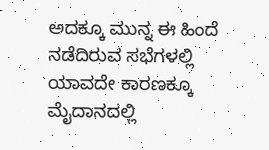ಅದಕ್ಕೂ ಮುನ್ನ ಈ ಹಿಂದೆ ನಡೆದಿರುವ ಸಭೆಗಳಲ್ಲಿ ಯಾವದೇ ಕಾರಣಕ್ಕೂ ಮೈದಾನದಲ್ಲಿ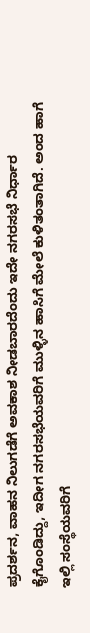ಪ್ರದರ್ಶನ, ವಾಹನ ನಿಲುಗಡೆಗೆ ಅವಕಾಶ ನೀಡಬಾರದೆಂದು ಇದೇ ನಗರಸಭೆ ನಿರ್ಧಾರ ಕೈಗೊಂಡಿದ್ದು, ಇದೀಗ ನಗರಸಭೆಯವರಿಗೆ ಮುಳ್ಳಿನ ಹಾಸಿಗೆ ಮೇಲೆ ಕುಳಿತಂತಾಗಿದೆ. ಅಂದ ಹಾಗೆ ಇಲ್ಲಿ ಸಂಸ್ಥೆಯವರಿಗೆ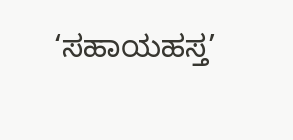‘ಸಹಾಯಹಸ್ತ’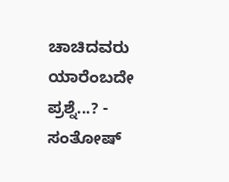ಚಾಚಿದವರು ಯಾರೆಂಬದೇ ಪ್ರಶ್ನೆ...? - ಸಂತೋಷ್